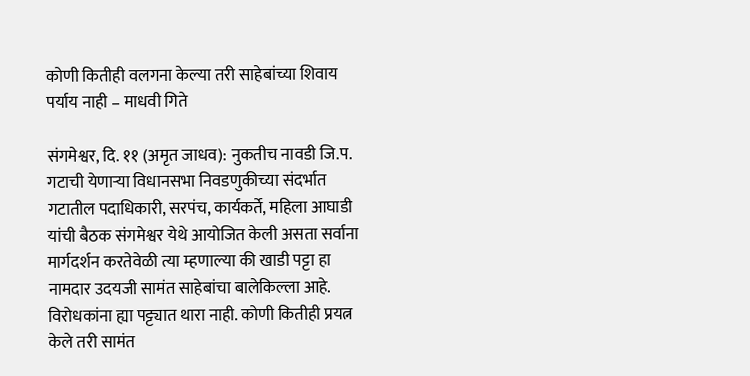कोणी कितीही वलगना केल्या तरी साहेबांच्या शिवाय पर्याय नाही – माधवी गिते

संगमेश्वर, दि. ११ (अमृत जाधव): नुकतीच नावडी जि.प. गटाची येणाऱ्या विधानसभा निवडणुकीच्या संदर्भात गटातील पदाधिकारी, सरपंच, कार्यकर्ते, महिला आघाडी यांची बैठक संगमेश्वर येथे आयोजित केली असता सर्वाना मार्गदर्शन करतेवेळी त्या म्हणाल्या की खाडी पट्टा हा नामदार उदयजी सामंत साहेबांचा बालेकिल्ला आहे. विरोधकांना ह्या पट्ट्यात थारा नाही. कोणी कितीही प्रयत्न केले तरी सामंत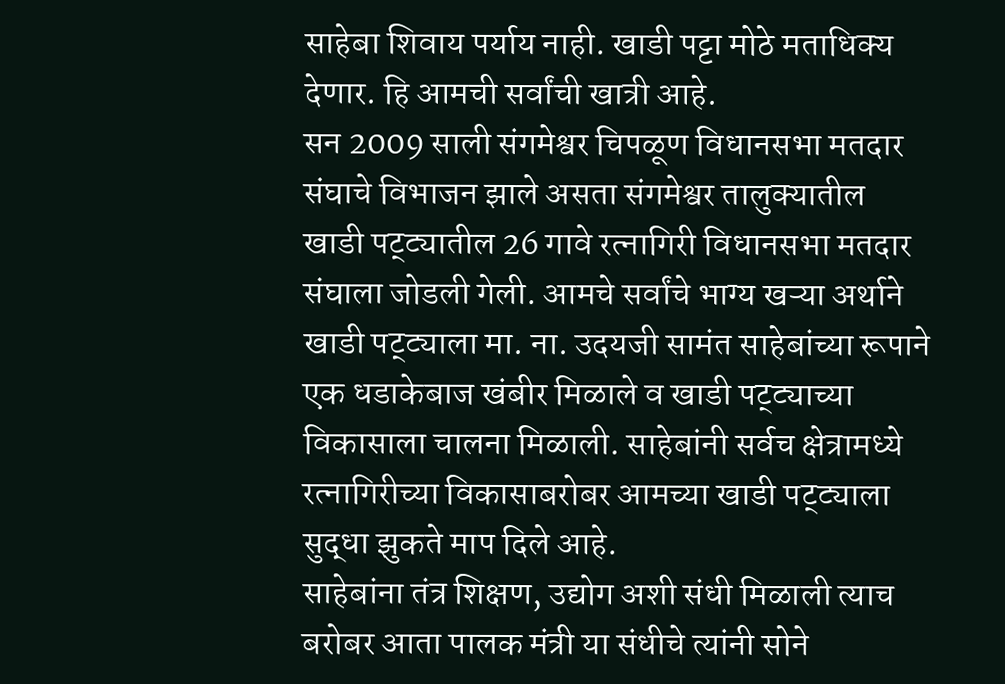साहेबा शिवाय पर्याय नाही. खाडी पट्टा मोठे मताधिक्य देणार. हि आमची सर्वांची खात्री आहे.
सन 2009 साली संगमेश्वर चिपळूण विधानसभा मतदार संघाचे विभाजन झाले असता संगमेश्वर तालुक्यातील खाडी पट्ट्यातील 26 गावे रत्नागिरी विधानसभा मतदार संघाला जोडली गेली. आमचे सर्वांचे भाग्य खऱ्या अर्थाने खाडी पट्ट्याला मा. ना. उदयजी सामंत साहेबांच्या रूपाने एक धडाकेबाज खंबीर मिळाले व खाडी पट्ट्याच्या विकासाला चालना मिळाली. साहेबांनी सर्वच क्षेत्रामध्ये रत्नागिरीच्या विकासाबरोबर आमच्या खाडी पट्ट्याला सुद्धा झुकते माप दिले आहे.
साहेबांना तंत्र शिक्षण, उद्योग अशी संधी मिळाली त्याच बरोबर आता पालक मंत्री या संधीचे त्यांनी सोने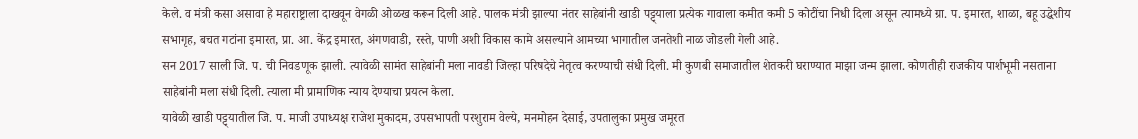केले. व मंत्री कसा असावा हे महाराष्ट्राला दाखवून वेगळी ओळख करून दिली आहे. पालक मंत्री झाल्या नंतर साहेबांनी खाडी पट्ट्याला प्रत्येक गावाला कमीत कमी 5 कोटींचा निधी दिला असून त्यामध्ये ग्रा. प. इमारत, शाळा, बहू उद्धेशीय सभागृह, बचत गटांना इमारत, प्रा. आ. केंद्र इमारत, अंगणवाडी, रस्ते, पाणी अशी विकास कामे असल्याने आमच्या भागातील जनतेशी नाळ जोडली गेली आहे.
सन 2017 साली जि. प. ची निवडणूक झाली. त्यावेळी सामंत साहेबांनी मला नावडी जिल्हा परिषदेचे नेतृत्व करण्याची संधी दिली. मी कुणबी समाजातील शेतकरी घराण्यात माझा जन्म झाला. कोणतीही राजकीय पार्शभूमी नसताना साहेबांनी मला संधी दिली. त्याला मी प्रामाणिक न्याय देण्याचा प्रयत्न केला.
यावेळी खाडी पट्ट्यातील जि. प. माजी उपाध्यक्ष राजेश मुकादम, उपसभापती परशुराम वेल्ये, मनमोहन देसाई, उपतालुका प्रमुख जमूरत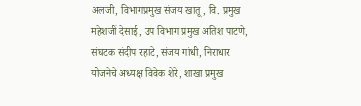अलजी, विभागप्रमुख संजय खातू, वि. प्रमुख महेशजीं देसाई, उप विभाग प्रमुख अतिश पाटणे, संघटक संदीप रहाटे, संजय गांधी, निराधार योजनेचे अध्यक्ष विवेक शेरे, शाखा प्रमुख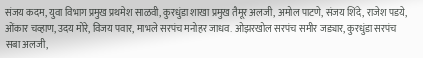संजय कदम, युवा विभाग प्रमुख प्रथमेश साळवी, कुरधुंडा शाखा प्रमुख तैमूर अलजी, अमोल पाटणे, संजय शिंदे, राजेश पडये, ओंकार चव्हाण, उदय मोरे, विजय पवार, माभले सरपंच मनोहर जाधव. ओझरखोल सरपंच समीर जड्यार, कुरधुंडा सरपंच सबा अलजी,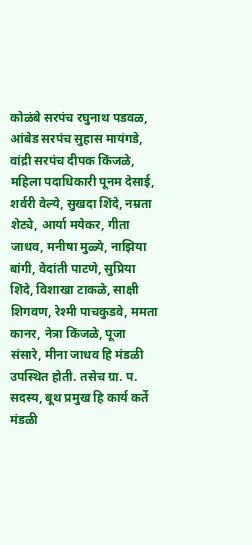कोळंबे सरपंच रघुनाथ पडवळ, आंबेड सरपंच सुहास मायंगडे, वांद्री सरपंच दीपक किंजळे, महिला पदाधिकारी पूनम देसाई, शर्वरी वेल्ये, सुखदा शिंदे, नम्रता शेट्ये, आर्या मयेकर, गीता जाधव, मनीषा मुळ्ये, नाझिया बांगी, वेदांती पाटणे, सुप्रिया शिंदे, विशाखा टाकळे, साक्षी शिगवण, रेश्मी पाचकुडवे, ममता कानर, नेत्रा किंजळे, पूजा संसारे, मीना जाधव हि मंडळी उपस्थित होती. तसेच ग्रा. प. सदस्य, बूथ प्रमुख हि कार्य कर्ते मंडळी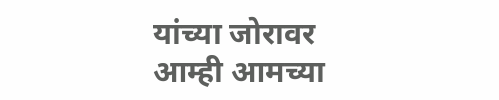यांच्या जोरावर आम्ही आमच्या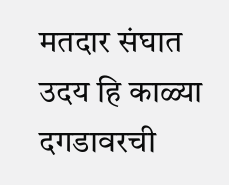मतदार संघात उदय हि काळ्या दगडावरची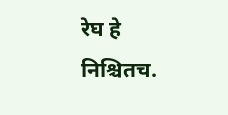रेघ हे निश्चितच.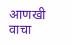आणखी वाचा